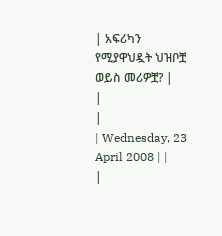| አፍሪካን የሚያዋህዷት ህዝቦቿ ወይስ መሪዎቿ? |
|
|
| Wednesday, 23 April 2008 | |
|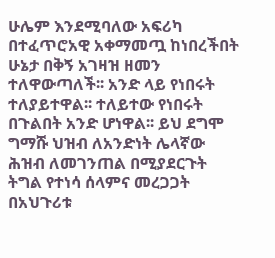ሁሌም እንደሚባለው አፍሪካ በተፈጥሮአዊ አቀማመጧ ከነበረችበት ሁኔታ በቅኝ አገዛዝ ዘመን ተለዋውጣለች፡፡ አንድ ላይ የነበሩት ተለያይተዋል፡፡ ተለይተው የነበሩት በጉልበት አንድ ሆነዋል፡፡ ይህ ደግሞ ግማሹ ህዝብ ለአንድነት ሌላኛው ሕዝብ ለመገንጠል በሚያደርጉት ትግል የተነሳ ሰላምና መረጋጋት በአህጉሪቱ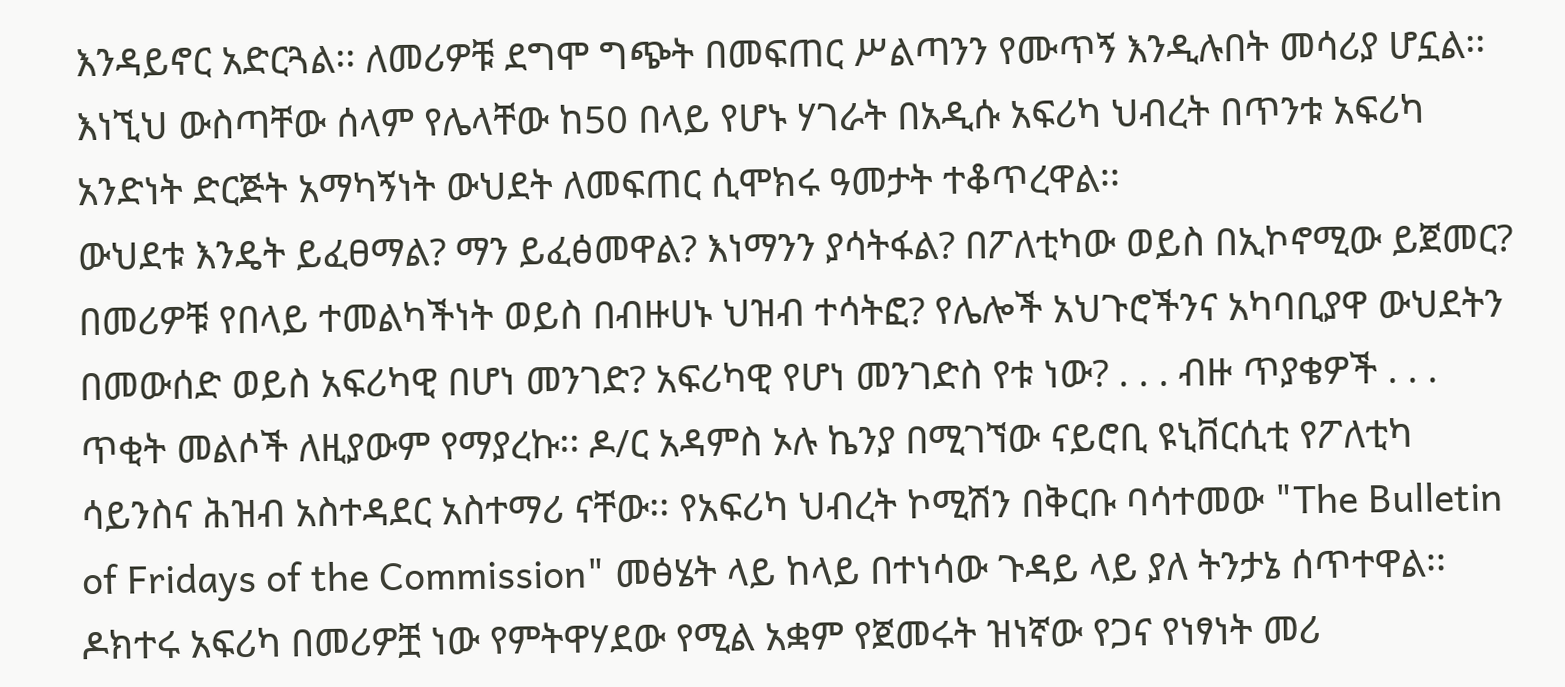እንዳይኖር አድርጓል፡፡ ለመሪዎቹ ደግሞ ግጭት በመፍጠር ሥልጣንን የሙጥኝ እንዲሉበት መሳሪያ ሆኗል፡፡ እነኚህ ውስጣቸው ሰላም የሌላቸው ከ50 በላይ የሆኑ ሃገራት በአዲሱ አፍሪካ ህብረት በጥንቱ አፍሪካ አንድነት ድርጅት አማካኝነት ውህደት ለመፍጠር ሲሞክሩ ዓመታት ተቆጥረዋል፡፡
ውህደቱ እንዴት ይፈፀማል? ማን ይፈፅመዋል? እነማንን ያሳትፋል? በፖለቲካው ወይስ በኢኮኖሚው ይጀመር? በመሪዎቹ የበላይ ተመልካችነት ወይስ በብዙሀኑ ህዝብ ተሳትፎ? የሌሎች አህጉሮችንና አካባቢያዋ ውህደትን በመውሰድ ወይስ አፍሪካዊ በሆነ መንገድ? አፍሪካዊ የሆነ መንገድስ የቱ ነው? . . . ብዙ ጥያቄዎች . . . ጥቂት መልሶች ለዚያውም የማያረኩ፡፡ ዶ/ር አዳምስ ኦሉ ኬንያ በሚገኘው ናይሮቢ ዩኒቨርሲቲ የፖለቲካ ሳይንስና ሕዝብ አስተዳደር አስተማሪ ናቸው፡፡ የአፍሪካ ህብረት ኮሚሽን በቅርቡ ባሳተመው "The Bulletin of Fridays of the Commission" መፅሄት ላይ ከላይ በተነሳው ጉዳይ ላይ ያለ ትንታኔ ሰጥተዋል፡፡ ዶክተሩ አፍሪካ በመሪዎቿ ነው የምትዋሃደው የሚል አቋም የጀመሩት ዝነኛው የጋና የነፃነት መሪ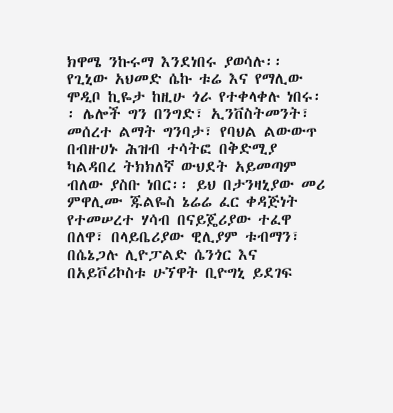ክዋሜ ንኩሩማ እንደነበሩ ያወሳሉ፡፡ የጊኒው አህመድ ሴኩ ቱሬ እና የማሊው ሞዲቦ ኪዬታ ከዚሁ ጎራ የተቀላቀሉ ነበሩ፡፡ ሌሎች ግን በንግድ፣ ኢንቨስትመንት፣ መሰረተ ልማት ግንባታ፣ የባህል ልውውጥ በብዙሀኑ ሕዝብ ተሳትፎ በቅድሚያ ካልዳበረ ትክክለኛ ውህደት አይመጣም ብለው ያስቡ ነበር፡፡ ይህ በታንዛኒያው መሪ ምዋሊሙ ጁልዬስ ኔሬሬ ፈር ቀዳጅነት የተመሠረተ ሃሳብ በናይጄሪያው ተፈዋ በለዋ፣ በላይቤሪያው ዊሊያም ቱብማን፣ በሴኔጋሉ ሊዮፓልድ ሴንጎር እና በአይቮሪኮስቱ ሁኘዋት ቢዮግኒ ይደገፍ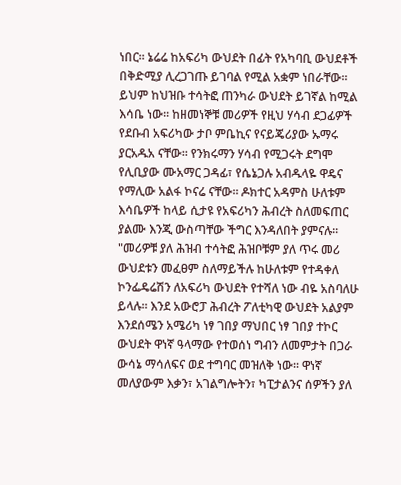ነበር፡፡ ኔሬሬ ከአፍሪካ ውህደት በፊት የአካባቢ ውህደቶች በቅድሚያ ሊረጋገጡ ይገባል የሚል አቋም ነበራቸው፡፡ ይህም ከህዝቡ ተሳትፎ ጠንካራ ውህደት ይገኛል ከሚል እሳቤ ነው፡፡ ከዘመነኞቹ መሪዎች የዚህ ሃሳብ ደጋፊዎች የደቡብ አፍሪካው ታቦ ምቤኪና የናይጄሪያው ኡማሩ ያርአዱአ ናቸው፡፡ የንክሩማን ሃሳብ የሚጋሩት ደግሞ የሊቢያው ሙአማር ጋዳፊ፣ የሴኔጋሉ አብዱላዬ ዋዴና የማሊው አልፋ ኮናሬ ናቸው፡፡ ዶክተር አዳምስ ሁለቱም እሳቤዎች ከላይ ሲታዩ የአፍሪካን ሕብረት ስለመፍጠር ያልሙ እንጂ ውስጣቸው ችግር እንዳለበት ያምናሉ፡፡ "መሪዎቹ ያለ ሕዝብ ተሳትፎ ሕዝቦቹም ያለ ጥሩ መሪ ውህደቱን መፈፀም ስለማይችሉ ከሁለቱም የተዳቀለ ኮንፌዴሬሽን ለአፍሪካ ውህደት የተሻለ ነው ብዬ አስባለሁ ይላሉ፡፡ እንደ አውሮፓ ሕብረት ፖለቲካዊ ውህደት አልያም እንደሰሜን አሜሪካ ነፃ ገበያ ማህበር ነፃ ገበያ ተኮር ውህደት ዋነኛ ዓላማው የተወሰነ ግብን ለመምታት በጋራ ውሳኔ ማሳለፍና ወደ ተግባር መዝለቅ ነው፡፡ ዋነኛ መለያውም እቃን፣ አገልግሎትን፣ ካፒታልንና ሰዎችን ያለ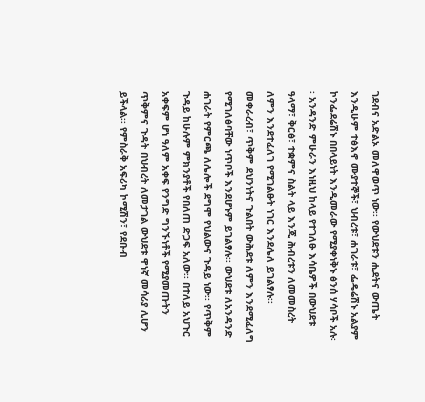ገደብና አድልኦ መለዋወጥ ነው፡፡ የውህደቱን ሒደትና ውጤት እንዲሁም ተፅእኖ ሙያተኞች፣ ህብረቱ፣ ሐገራቱ፣ ፌዴሬሽኑ አልያም ኮንፌደሬሽኑ በበላይነት እንዲመራው የሚያቀነቅኑ ፅንሰ ሃሳቦች አሉ፡፡ አንዳንድ ምሁራን እነዚህ ከላይ የተገለፁ እሳቤዎች በውህደቱ ዓላማ፣ ቅርፅ፣ ተቋምና ስልት ላይ እንጂ ሕብረቱን ለመመስረት ለምን እንደተፈለገ የሚገልፁት ነገር እንደሌለ ይገልፃሉ፡፡ መቀራረብ፣ ጥቅም ደህንነትና ጉልበት ውሕደቱ ለምን እንደሚፈለግ የሚገለፅባቸው ነጥቦች እንደሆኑም ይገልፃሉ፡፡ ውህደቱ ለአንዳንድ ሐገራት የምርጫ ለሌሎች ደግሞ የህልውና ጉዳይ ነው፡፡ የጥቅም ጉዳይ ከሁሉም ምክንያቶች የበለጠ ድጋፍ አለው፡፡ በተለይ አህጉር አቀፍም ሆነ ዓለም አቀፍ የንግድ ግንኙነቶች የሚያመጡትን ጥቅምና ጉዳት በህብረት ለመታገል ውህደቱ ዋነኛ መሳሪያ ሊሆን ይችላል፡፡ የምስራቅ አፍሪካ ኮሚሽን፣ የደቡብ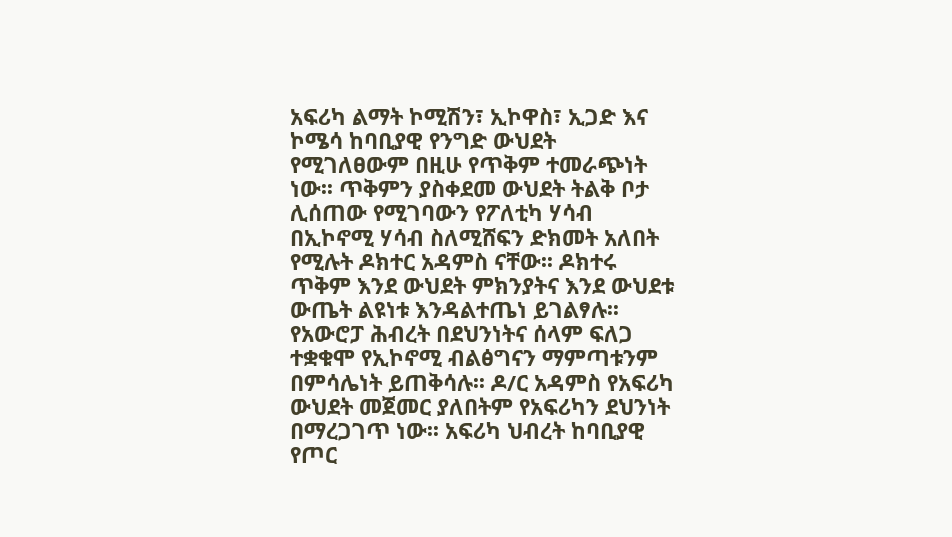አፍሪካ ልማት ኮሚሽን፣ ኢኮዋስ፣ ኢጋድ እና ኮሜሳ ከባቢያዊ የንግድ ውህደት የሚገለፀውም በዚሁ የጥቅም ተመራጭነት ነው፡፡ ጥቅምን ያስቀደመ ውህደት ትልቅ ቦታ ሊሰጠው የሚገባውን የፖለቲካ ሃሳብ በኢኮኖሚ ሃሳብ ስለሚሸፍን ድክመት አለበት የሚሉት ዶክተር አዳምስ ናቸው፡፡ ዶክተሩ ጥቅም እንደ ውህደት ምክንያትና እንደ ውህደቱ ውጤት ልዩነቱ እንዳልተጤነ ይገልፃሉ፡፡ የአውሮፓ ሕብረት በደህንነትና ሰላም ፍለጋ ተቋቁሞ የኢኮኖሚ ብልፅግናን ማምጣቱንም በምሳሌነት ይጠቅሳሉ፡፡ ዶ/ር አዳምስ የአፍሪካ ውህደት መጀመር ያለበትም የአፍሪካን ደህንነት በማረጋገጥ ነው፡፡ አፍሪካ ህብረት ከባቢያዊ የጦር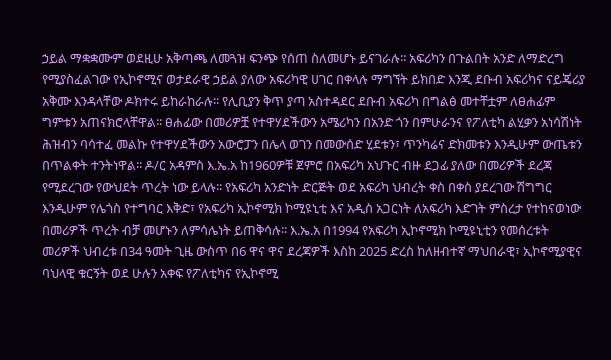ኃይል ማቋቋሙም ወደዚሁ አቅጣጫ ለመጓዝ ፍንጭ የሰጠ ስለመሆኑ ይናገራሉ፡፡ አፍሪካን በጉልበት አንድ ለማድረግ የሚያስፈልገው የኢኮኖሚና ወታደራዊ ኃይል ያለው አፍሪካዊ ሀገር በቀላሉ ማግኘት ይክበድ እንጂ ደቡብ አፍሪካና ናይጄሪያ አቅሙ እንዳላቸው ዶክተሩ ይከራከራሉ፡፡ የሊቢያን ቅጥ ያጣ አስተዳደር ደቡብ አፍሪካ በግልፅ መተቸቷም ለፀሐፊም ግምቱን አጠናክሮላቸዋል፡፡ ፀሐፊው በመሪዎቿ የተዋሃደችውን አሜሪካን በአንድ ጎን በምሁራንና የፖለቲካ ልሂቃን አነሳሽነት ሕዝብን ባሳተፈ መልኩ የተዋሃደችውን አውሮፓን በሌላ ወገን በመውሰድ ሂደቱን፣ ጥንካሬና ድክመቱን እንዲሁም ውጤቱን በጥልቀት ተንትነዋል፡፡ ዶ/ር አዳምስ እ.ኤ.አ ከ1960ዎቹ ጀምሮ በአፍሪካ አህጉር ብዙ ደጋፊ ያለው በመሪዎች ደረጃ የሚደረገው የውህደት ጥረት ነው ይላሉ፡፡ የአፍሪካ አንድነት ድርጅት ወደ አፍሪካ ህብረት ቀስ በቀስ ያደረገው ሽግግር እንዲሁም የሌጎስ የተግባር እቅድ፣ የአፍሪካ ኢኮኖሚክ ኮሚዩኒቲ እና አዲስ አጋርነት ለአፍሪካ እድገት ምስረታ የተከናወነው በመሪዎች ጥረት ብቻ መሆኑን ለምሳሌነት ይጠቅሳሉ፡፡ እ.ኤ.አ በ1994 የአፍሪካ ኢኮኖሚክ ኮሚዩኒቲን የመሰረቱት መሪዎች ህብረቱ በ34 ዓመት ጊዜ ውስጥ በ6 ዋና ዋና ደረጃዎች እስከ 2025 ድረስ ከለዘብተኛ ማህበራዊ፣ ኢኮኖሚያዊና ባህላዊ ቁርኝት ወደ ሁሉን አቀፍ የፖለቲካና የኢኮኖሚ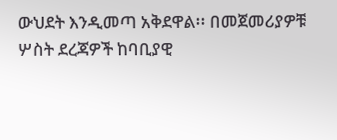ውህደት እንዲመጣ አቅደዋል፡፡ በመጀመሪያዎቹ ሦስት ደረጃዎች ከባቢያዊ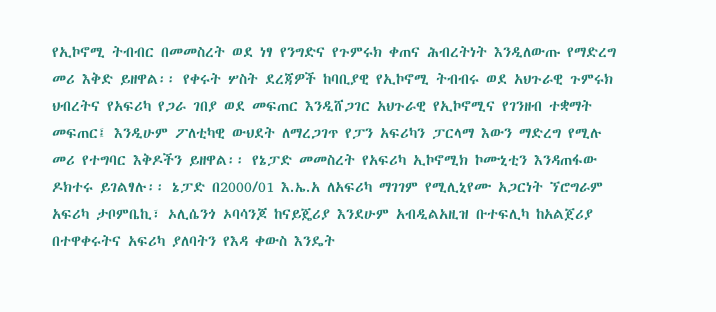የኢኮኖሚ ትብብር በመመስረት ወደ ነፃ የንግድና የጉምሩክ ቀጠና ሕብረትነት እንዲለውጡ የማድረግ መሪ እቅድ ይዘዋል፡፡ የቀሩት ሦስት ደረጃዎች ከባቢያዊ የኢኮኖሚ ትብብሩ ወደ አህጉራዊ ጉምሩክ ህብረትና የአፍሪካ የጋራ ገበያ ወደ መፍጠር እንዲሸጋገር አህጉራዊ የኢኮኖሚና የገንዘብ ተቋማት መፍጠር፤ እንዲሁም ፖለቲካዊ ውህደት ለማረጋገጥ የፓን አፍሪካን ፓርላማ እውን ማድረግ የሚሉ መሪ የተግባር እቅዶችን ይዘዋል፡፡ የኔፓድ መመስረት የአፍሪካ ኢኮኖሚክ ኮሙኒቲን እንዳጠፋው ዶክተሩ ይገልፃሉ፡፡ ኔፓድ በ2000/01 እ.ኤ.አ ለአፍሪካ ማገገም የሚሊኒየሙ አጋርነት ኘሮግራም አፍሪካ ታቦምቤኪ፣ ኦሊሴንጎ ኦባሳንጆ ከናይጄሪያ እንደሁም አብዲልአዚዝ ቡተፍሊካ ከአልጀሪያ በተዋቀሩትና አፍሪካ ያለባትን የእዳ ቀውስ እንዴት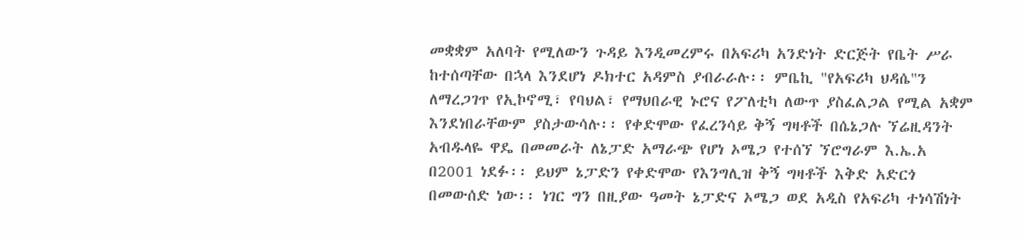መቋቋም አለባት የሚለውን ጉዳይ እንዲመረምሩ በአፍሪካ አንድነት ድርጅት የቤት ሥራ ከተሰጣቸው በኋላ እንደሆነ ዶክተር አዳምስ ያብራራሉ፡፡ ምቤኪ "የአፍሪካ ህዳሴ"ን ለማረጋገጥ የኢኮኖሚ፣ የባህል፣ የማህበራዊ ኑሮና የፖለቲካ ለውጥ ያስፈልጋል የሚል አቋም እንደነበራቸውም ያስታውሳሉ፡፡ የቀድሞው የፈረንሳይ ቅኝ ግዛቶች በሴኔጋሉ ኘሬዚዳንት አብዱላዬ ዋዴ በመመራት ለኔፓድ አማራጭ የሆነ ኦሜጋ የተሰኘ ኘሮግራም እ.ኤ.አ በ2001 ነደፉ፡፡ ይህም ኔፓድን የቀድሞው የእንግሊዝ ቅኝ ግዛቶች እቅድ አድርጎ በመውሰድ ነው፡፡ ነገር ግን በዚያው ዓመት ኔፓድና ኦሜጋ ወደ አዲስ የአፍሪካ ተነሳሽነት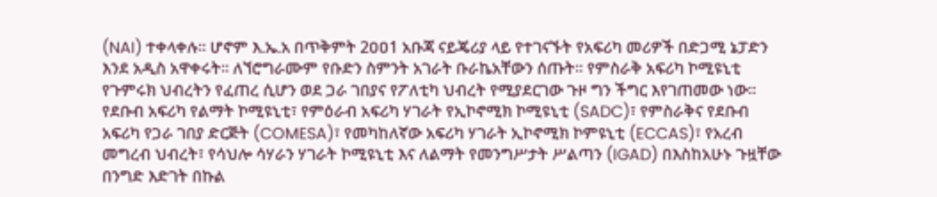(NAI) ተቀላቀሉ፡፡ ሆኖም እ.ኤ.አ በጥቅምት 2ዐዐ1 አቡጃ ናይጄሪያ ላይ የተገናኙት የአፍሪካ መሪዎች በድጋሚ ኔፓድን እንደ አዲስ አዋቀሩት፡፡ ለኘሮግራሙም የቡድን ስምንት አገራት ቡራኬአቸውን ሰጡት፡፡ የምስራቅ አፍሪካ ኮሚዩኒቲ የጉምሩክ ህብረትን የፈጠረ ሲሆን ወደ ጋራ ገበያና የፖለቲካ ህብረት የሚያደርገው ጉዞ ግን ችግር እየገጠመው ነው፡፡ የደቡብ አፍሪካ የልማት ኮሚዩኒቲ፣ የምዕራብ አፍሪካ ሃገራት የኢኮኖሚክ ኮሚዩኒቲ (SADC)፣ የምስራቅና የደቡብ አፍሪካ የጋራ ገበያ ድርጅት (COMESA)፣ የመካከለኛው አፍሪካ ሃገራት ኢኮኖሚክ ኮምዩኒቲ (ECCAS)፣ የአረብ መግረብ ህብረት፣ የሳህሎ ሳሃራን ሃገራት ኮሚዩኒቲ እና ለልማት የመንግሥታት ሥልጣን (IGAD) በእስከአሁኑ ጉዟቸው በንግድ እድገት በኩል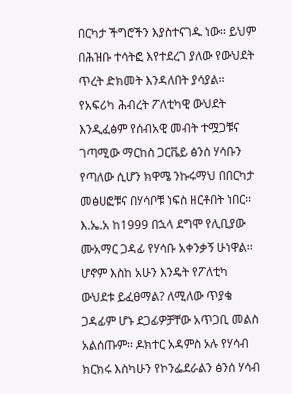በርካታ ችግሮችን እያስተናገዱ ነው፡፡ ይህም በሕዝቡ ተሳትፎ እየተደረገ ያለው የውህደት ጥረት ድክመት እንዳለበት ያሳያል፡፡ የአፍሪካ ሕብረት ፖለቲካዊ ውህደት እንዲፈፅም የሰብአዊ መብት ተሟጋቹና ገጣሚው ማርከስ ጋርቬይ ፅንሰ ሃሳቡን የጣለው ሲሆን ክዋሜ ንኩሩማህ በበርካታ መፅሀፎቹና በሃሳቦቹ ነፍስ ዘርቶበት ነበር፡፡ እ.ኤ.አ ከ1999 በኋላ ደግሞ የሊቢያው ሙአማር ጋዳፊ የሃሳቡ አቀንቃኝ ሁነዋል፡፡ ሆኖም እስከ አሁን እንዴት የፖለቲካ ውህደቱ ይፈፀማል? ለሚለው ጥያቄ ጋዳፊም ሆኑ ደጋፊዎቻቸው አጥጋቢ መልስ አልሰጡም፡፡ ዶክተር አዳምስ ኦሉ የሃሳብ ክርክሩ እስካሁን የኮንፌደራልን ፅንሰ ሃሳብ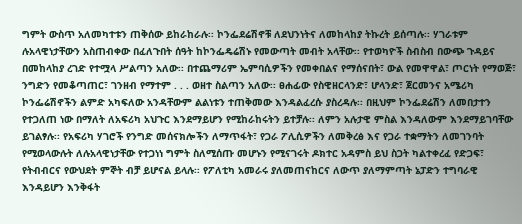ግምት ውስጥ አለመካተቱን ጠቅሰው ይከራከራሉ፡፡ ኮንፌደሬሽኖቹ ለደህንነትና ለመከላከያ ትኩረት ይሰጣሉ፡፡ ሃገራቱም ሉአላዊነታቸውን አስጠብቀው በፈለጉበት ሰዓት ከኮንፌዴሬሽኑ የመውጣት መብት አላቸው፡፡ የተወካዮች ስብስብ በውጭ ጉዳይና በመከላከያ ረገድ የተሟላ ሥልጣን አለው፡፡ በተጨማሪም ኤምባሲዎችን የመቀበልና የማሰናበት፣ ውል የመዋዋል፣ ጦርነት የማወጅ፣ ንግድን የመቆጣጠር፣ ገንዘብ የማተም . . . ወዘተ ስልጣን አለው፡፡ ፀሐፊው የስዊዘርላንድ፣ ሆላንድ፣ ጀርመንና አሜሪካ ኮንፌሬሽኖችን ልምድ አካፍለው አንዳቸውም ልልነቱን ተጠቅመው እንዳልፈረሱ ያስረዳሉ፡፡ በዚህም ኮንፌደሬሽን ለመበታተን የተጋለጠ ነው በማለት ለአፍሪካ አህጉር እንደማይሆን የሚከራከሩትን ይተቻሉ፡፡ ለምን አሉታዊ ምስል እንዳለውም እንደማይገባቸው ይገልፃሉ፡፡ የአፍሪካ ሃገሮች የንግድ መሰናክሎችን ለማጥፋት፣ የጋራ ፖሊሲዎችን ለመቅረፅ እና የጋራ ተቋማትን ለመገንባት የሚወላውሉት ለሉአላዊነታቸው የተጋነነ ግምት ስለሚሰጡ መሆኑን የሚናገሩት ዶክተር አዳምስ ይህ ስጋት ካልተቀረፈ የድጋፍ፣ የትብብርና የውህደት ምኞት ብቻ ይሆናል ይላሉ፡፡ የፖለቲካ አመራሩ ያለመጠናከርና ለውጥ ያለማምጣት ኔፓድን ተግባራዊ እንዳይሆን እንቅፋት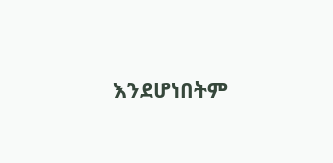እንደሆነበትም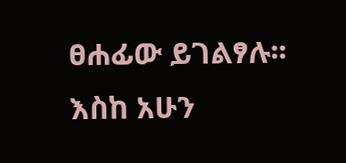ፀሐፊው ይገልፃሉ፡፡ እስከ አሁን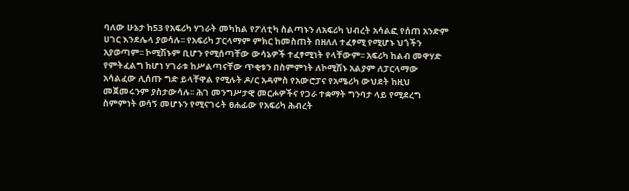ባለው ሁኔታ ከ53 የአፍሪካ ሃገራት መካከል የፖለቲካ ስልጣኑን ለአፍሪካ ህብረት አሳልፎ የሰጠ አንድም ሀገር እንደሌላ ያወሳሉ፡፡ የአፍሪካ ፓርላማም ምክር ከመስጠት በዘለለ ተፈፃሚ የሚሆኑ ህጎችን አያወጣም፡፡ ኮሚሽኑም ቢሆን የሚሰጣቸው ውሳኔዎች ተፈፃሚነት የላቸውም፡፡ አፍሪካ ከልብ መዋሃድ የምትፈልግ ከሆነ ሃገራቱ ከሥልጣናቸው ጥቂቱን በስምምነት ለኮሚሽኑ አልያም ለፓርላማው አሳልፈው ሊሰጡ ግድ ይላቸዋል የሚሉት ዶ/ር አዳምስ የአውሮፓና የአሜሪካ ውህደት ከዚህ መጀመሩንም ያስታውሳሉ፡፡ ሕገ መንግሥታዊ መርሖዎችና የጋራ ተቋማት ግንባታ ላይ የሚደረግ ስምምነት ወሳኝ መሆኑን የሚናገሩት ፀሐፊው የአፍሪካ ሕብረት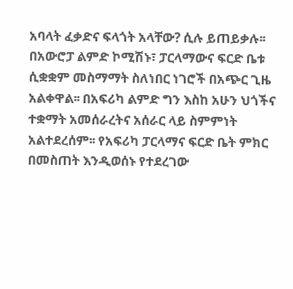አባላት ፈቃድና ፍላጎት አላቸው? ሲሉ ይጠይቃሉ፡፡ በአውሮፓ ልምድ ኮሚሽኑ፣ ፓርላማውና ፍርድ ቤቱ ሲቋቋም መስማማት ስለነበር ነገሮች በአጭር ጊዜ አልቀዋል፡፡ በአፍሪካ ልምድ ግን እስከ አሁን ህጎችና ተቋማት አመሰራረትና አሰራር ላይ ስምምነት አልተደረሰም፡፡ የአፍሪካ ፓርላማና ፍርድ ቤት ምክር በመስጠት እንዲወሰኑ የተደረገው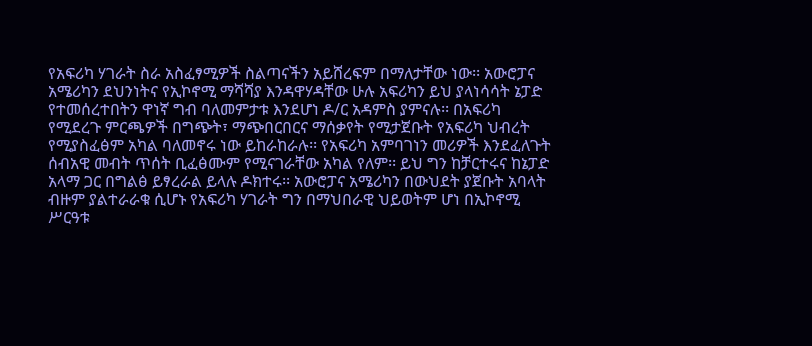የአፍሪካ ሃገራት ስራ አስፈፃሚዎች ስልጣናችን አይሸረፍም በማለታቸው ነው፡፡ አውሮፓና አሜሪካን ደህንነትና የኢኮኖሚ ማሻሻያ እንዳዋሃዳቸው ሁሉ አፍሪካን ይህ ያላነሳሳት ኔፓድ የተመሰረተበትን ዋነኛ ግብ ባለመምታቱ እንደሆነ ዶ/ር አዳምስ ያምናሉ፡፡ በአፍሪካ የሚደረጉ ምርጫዎች በግጭት፣ ማጭበርበርና ማሰቃየት የሚታጀቡት የአፍሪካ ህብረት የሚያስፈፅም አካል ባለመኖሩ ነው ይከራከራሉ፡፡ የአፍሪካ አምባገነን መሪዎች እንደፈለጉት ሰብአዊ መብት ጥሰት ቢፈፅሙም የሚናገራቸው አካል የለም፡፡ ይህ ግን ከቻርተሩና ከኔፓድ አላማ ጋር በግልፅ ይፃረራል ይላሉ ዶክተሩ፡፡ አውሮፓና አሜሪካን በውህደት ያጀቡት አባላት ብዙም ያልተራራቁ ሲሆኑ የአፍሪካ ሃገራት ግን በማህበራዊ ህይወትም ሆነ በኢኮኖሚ ሥርዓቱ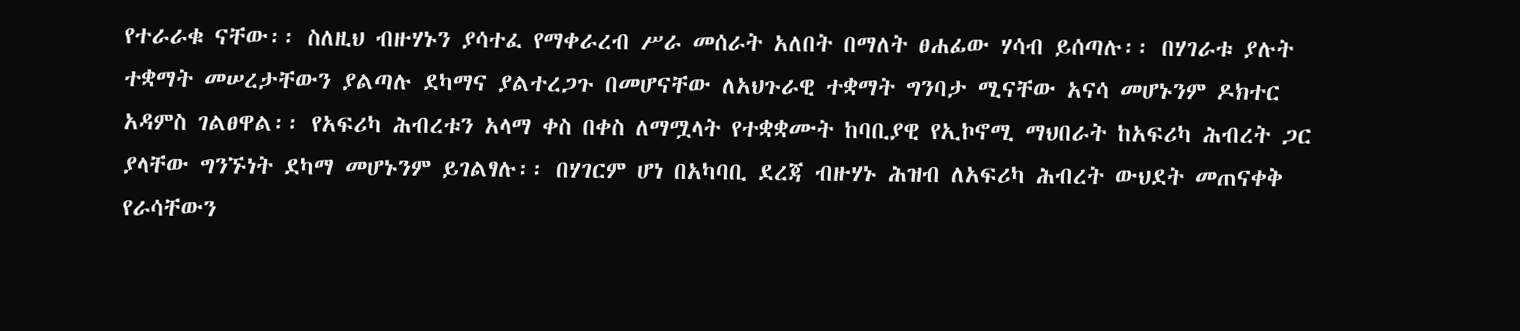የተራራቁ ናቸው፡፡ ስለዚህ ብዙሃኑን ያሳተፈ የማቀራረብ ሥራ መሰራት አለበት በማለት ፀሐፊው ሃሳብ ይሰጣሉ፡፡ በሃገራቱ ያሉት ተቋማት መሠረታቸውን ያልጣሉ ደካማና ያልተረጋጉ በመሆናቸው ለአህጉራዊ ተቋማት ግንባታ ሚናቸው አናሳ መሆኑንም ዶክተር አዳምስ ገልፀዋል፡፡ የአፍሪካ ሕብረቱን አላማ ቀስ በቀስ ለማሟላት የተቋቋሙት ከባቢያዊ የኢኮኖሚ ማህበራት ከአፍሪካ ሕብረት ጋር ያላቸው ግንኙነት ደካማ መሆኑንም ይገልፃሉ፡፡ በሃገርም ሆነ በአካባቢ ደረጃ ብዙሃኑ ሕዝብ ለአፍሪካ ሕብረት ውህደት መጠናቀቅ የራሳቸውን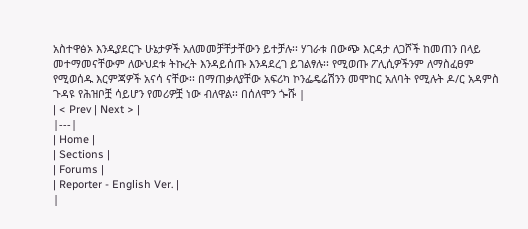አስተዋፅኦ እንዲያደርጉ ሁኔታዎች አለመመቻቸታቸውን ይተቻሉ፡፡ ሃገራቱ በውጭ እርዳታ ለጋሾች ከመጠን በላይ መተማመናቸውም ለውህደቱ ትኩረት እንዳይሰጡ እንዳደረገ ይገልፃሉ፡፡ የሚወጡ ፖሊሲዎችንም ለማስፈፀም የሚወሰዱ እርምጃዎች አናሳ ናቸው፡፡ በማጠቃለያቸው አፍሪካ ኮንፌዴሬሽንን መሞከር አለባት የሚሉት ዶ/ር አዳምስ ጉዳዩ የሕዝቦቿ ሳይሆን የመሪዎቿ ነው ብለዋል፡፡ በሰለሞን ጐሹ |
| < Prev | Next > |
|---|
| Home |
| Sections |
| Forums |
| Reporter - English Ver. |
|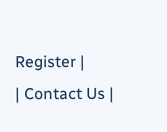Register |
| Contact Us |